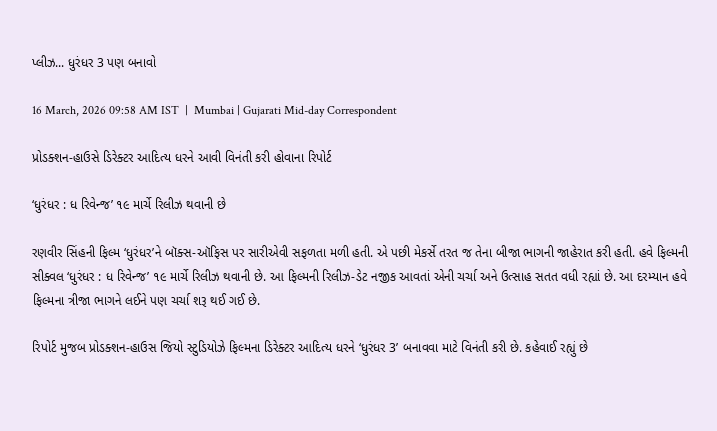પ્લીઝ... ધુરંધર 3 પણ બનાવો

16 March, 2026 09:58 AM IST  |  Mumbai | Gujarati Mid-day Correspondent

પ્રોડક્શન-હાઉસે ડિરેક્ટર આદિત્ય ધરને આવી વિનંતી કરી હોવાના રિપોર્ટ

‘ધુરંધર : ધ રિવેન્જ’ ૧૯ માર્ચે રિલીઝ થવાની છે

રણવીર સિંહની ફિલ્મ ‘ધુરંધર’ને બૉક્સ-ઑફિસ પર સારીએવી સફળતા મળી હતી. એ પછી મેકર્સે તરત જ તેના બીજા ભાગની જાહેરાત કરી હતી. હવે ફિલ્મની સીક્વલ ‘ધુરંધર : ધ રિવેન્જ’ ૧૯ માર્ચે રિલીઝ થવાની છે. આ ફિલ્મની રિલીઝ-ડેટ નજીક આવતાં એની ચર્ચા અને ઉત્સાહ સતત વધી રહ્યાં છે. આ દરમ્યાન હવે ફિલ્મના ત્રીજા ભાગને લઈને પણ ચર્ચા શરૂ થઈ ગઈ છે.

રિપોર્ટ મુજબ પ્રોડક્શન-હાઉસ જિયો સ્ટુડિયોઝે ફિલ્મના ડિરેક્ટર આદિત્ય ધરને ‘ધુરંધર 3’ બનાવવા માટે વિનંતી કરી છે. કહેવાઈ રહ્યું છે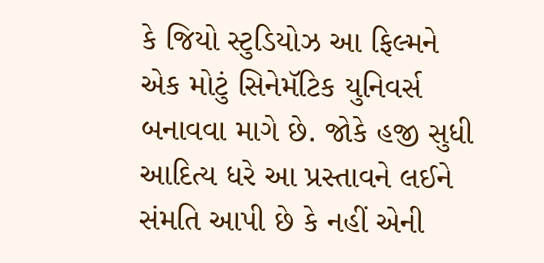કે જિયો સ્ટુડિયોઝ આ ફિલ્મને એક મોટું સિનેમૅટિક યુનિવર્સ બનાવવા માગે છે. જોકે હજી સુધી આદિત્ય ધરે આ પ્રસ્તાવને લઈને સંમતિ આપી છે કે નહીં એની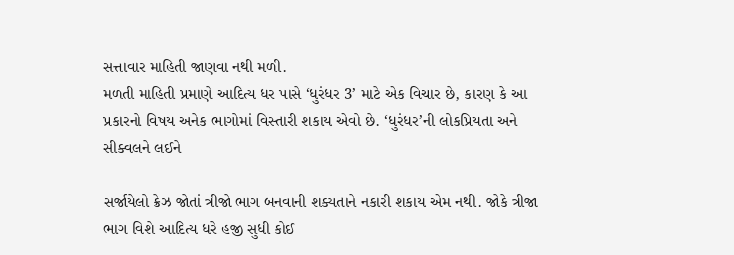સત્તાવાર માહિતી જાણવા નથી મળી.
મળતી માહિતી પ્રમાણે આદિત્ય ધર પાસે ‘ધુરંધર 3’ માટે એક વિચાર છે, કારણ કે આ પ્રકારનો વિષય અનેક ભાગોમાં વિસ્તારી શકાય એવો છે. ‘ધુરંધર’ની લોકપ્રિયતા અને સીક્વલને લઈને

સર્જાયેલો ક્રેઝ જોતાં ત્રીજો ભાગ બનવાની શક્યતાને નકારી શકાય એમ નથી. જોકે ત્રીજા ભાગ ‍વિશે આદિત્ય ધરે હજી સુધી કોઈ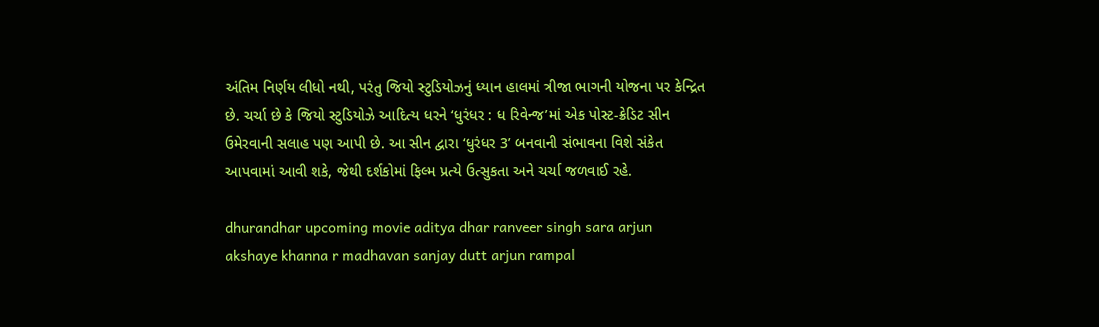અંતિમ નિર્ણય લીધો નથી, પરંતુ જિયો સ્ટુડિયોઝનું ધ્યાન હાલમાં ત્રીજા ભાગની યોજના પર કેન્દ્રિત છે. ચર્ચા છે કે જિયો સ્ટુડિયોઝે આદિત્ય ધરને ‘ધુરંધર : ધ રિવેન્જ’માં એક પોસ્ટ-ક્રેડિટ સીન ઉમેરવાની સલાહ પણ આપી છે. આ સીન દ્વારા ‘ધુરંધર 3’ બનવાની સંભાવના વિશે સંકેત આપવામાં આવી શકે, જેથી દર્શકોમાં ફિલ્મ પ્રત્યે ઉત્સુકતા અને ચર્ચા જળવાઈ રહે.

dhurandhar upcoming movie aditya dhar ranveer singh sara arjun akshaye khanna r madhavan sanjay dutt arjun rampal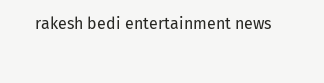rakesh bedi entertainment news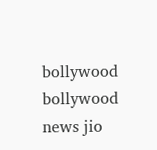bollywood bollywood news jio